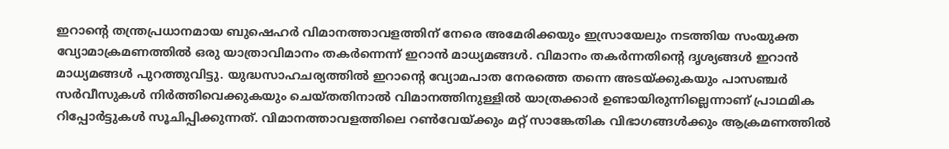ഇറാന്റെ തന്ത്രപ്രധാനമായ ബുഷെഹർ വിമാനത്താവളത്തിന് നേരെ അമേരിക്കയും ഇസ്രായേലും നടത്തിയ സംയുക്ത വ്യോമാക്രമണത്തിൽ ഒരു യാത്രാവിമാനം തകർന്നെന്ന് ഇറാൻ മാധ്യമങ്ങൾ. വിമാനം തകർന്നതിന്റെ ദൃശ്യങ്ങൾ ഇറാൻ മാധ്യമങ്ങൾ പുറത്തുവിട്ടു. യുദ്ധസാഹചര്യത്തിൽ ഇറാന്റെ വ്യോമപാത നേരത്തെ തന്നെ അടയ്ക്കുകയും പാസഞ്ചർ സർവീസുകൾ നിർത്തിവെക്കുകയും ചെയ്തതിനാൽ വിമാനത്തിനുള്ളിൽ യാത്രക്കാർ ഉണ്ടായിരുന്നില്ലെന്നാണ് പ്രാഥമിക റിപ്പോർട്ടുകൾ സൂചിപ്പിക്കുന്നത്. വിമാനത്താവളത്തിലെ റൺവേയ്ക്കും മറ്റ് സാങ്കേതിക വിഭാഗങ്ങൾക്കും ആക്രമണത്തിൽ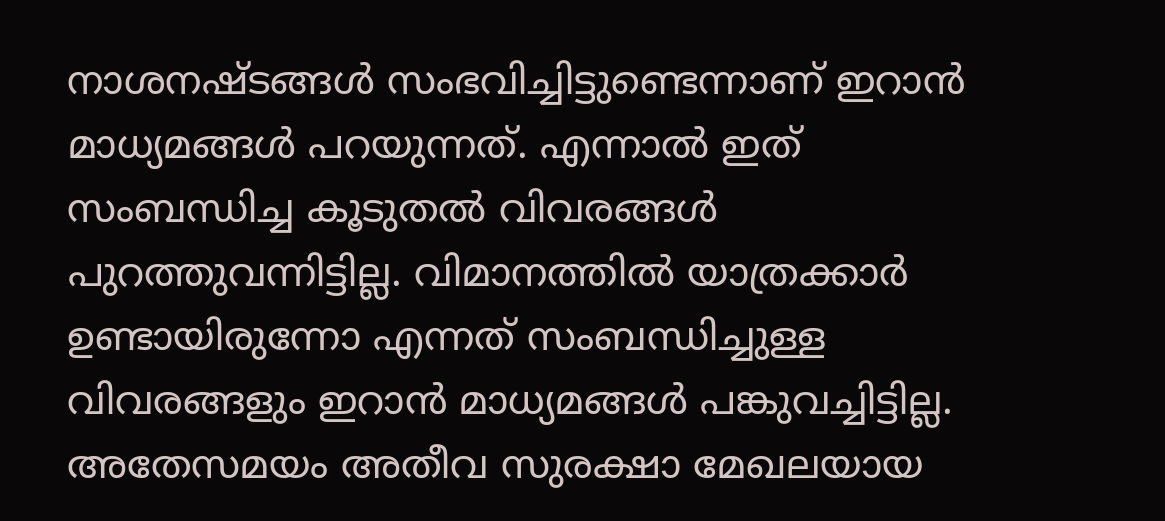നാശനഷ്ടങ്ങൾ സംഭവിച്ചിട്ടുണ്ടെന്നാണ് ഇറാൻ മാധ്യമങ്ങൾ പറയുന്നത്. എന്നാൽ ഇത് സംബന്ധിച്ച കൂടുതൽ വിവരങ്ങൾ പുറത്തുവന്നിട്ടില്ല. വിമാനത്തിൽ യാത്രക്കാർ ഉണ്ടായിരുന്നോ എന്നത് സംബന്ധിച്ചുള്ള വിവരങ്ങളും ഇറാൻ മാധ്യമങ്ങൾ പങ്കുവച്ചിട്ടില്ല. അതേസമയം അതീവ സുരക്ഷാ മേഖലയായ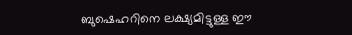ബുഷെഹറിനെ ലക്ഷ്യമിട്ടുള്ള ഈ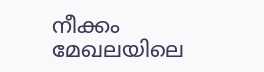നീക്കം മേഖലയിലെ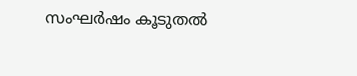സംഘർഷം കൂടുതൽ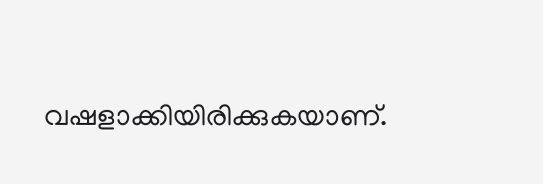വഷളാക്കിയിരിക്കുകയാണ്.